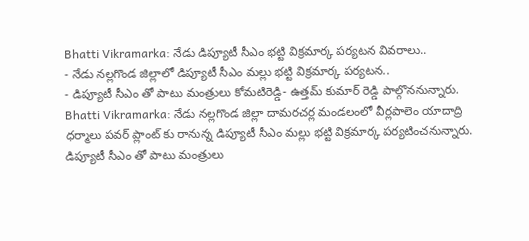Bhatti Vikramarka: నేడు డిప్యూటీ సీఎం భట్టి విక్రమార్క పర్యటన వివరాలు..
- నేడు నల్లగొండ జిల్లాలో డిప్యూటీ సీఎం మల్లు భట్టి విక్రమార్క పర్యటన..
- డిప్యూటీ సీఎం తో పాటు మంత్రులు కోమటిరెడ్డి- ఉత్తమ్ కుమార్ రెడ్డి పాల్గొననున్నారు.
Bhatti Vikramarka: నేడు నల్లగొండ జిల్లా దామరచర్ల మండలంలో వీర్లపాలెం యాదాద్రి ధర్మాలు పవర్ ప్లాంట్ కు రానున్న డిప్యూటీ సీఎం మల్లు భట్టి విక్రమార్క పర్యటించనున్నారు. డిప్యూటీ సీఎం తో పాటు మంత్రులు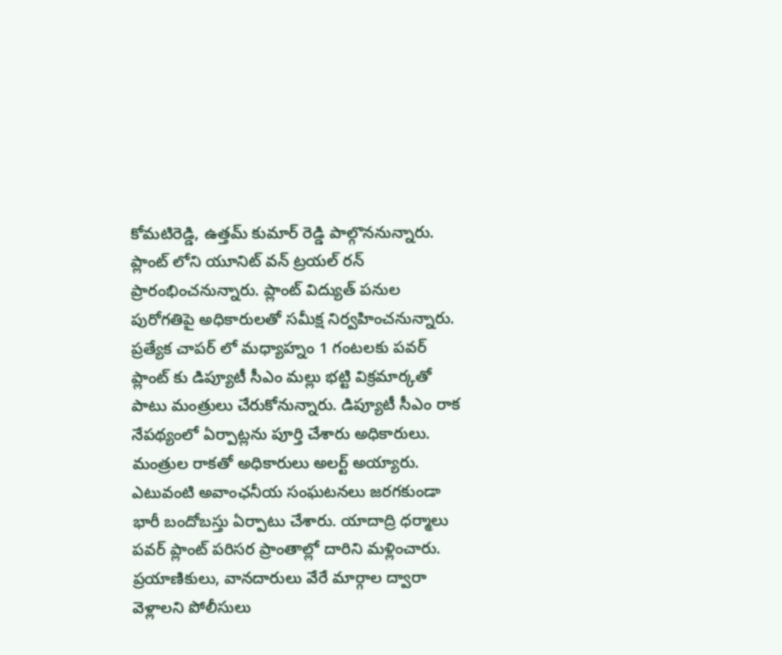కోమటిరెడ్డి, ఉత్తమ్ కుమార్ రెడ్డి పాల్గొననున్నారు. ప్లాంట్ లోని యూనిట్ వన్ ట్రయల్ రన్ ప్రారంభించనున్నారు. ప్లాంట్ విద్యుత్ పనుల పురోగతిపై అధికారులతో సమీక్ష నిర్వహించనున్నారు. ప్రత్యేక చాపర్ లో మధ్యాహ్నం 1 గంటలకు పవర్ ప్లాంట్ కు డిప్యూటీ సీఎం మల్లు భట్టి విక్రమార్కతో పాటు మంత్రులు చేరుకోనున్నారు. డిప్యూటీ సీఎం రాక నేపథ్యంలో ఏర్పాట్లను పూర్తి చేశారు అధికారులు. మంత్రుల రాకతో అధికారులు అలర్ట్ అయ్యారు. ఎటువంటి అవాంఛనీయ సంఘటనలు జరగకుండా భారీ బందోబస్తు ఏర్పాటు చేశారు. యాదాద్రి ధర్మాలు పవర్ ప్లాంట్ పరిసర ప్రాంతాల్లో దారిని మళ్లించారు. ప్రయాణికులు, వానదారులు వేరే మార్గాల ద్వారా వెళ్లాలని పోలీసులు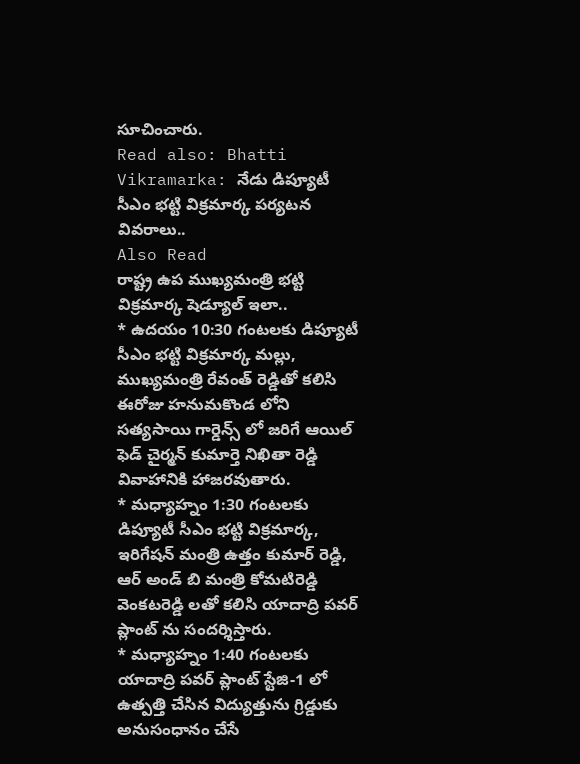సూచించారు.
Read also: Bhatti Vikramarka: నేడు డిప్యూటీ సీఎం భట్టి విక్రమార్క పర్యటన వివరాలు..
Also Read
రాష్ట్ర ఉప ముఖ్యమంత్రి భట్టి విక్రమార్క షెడ్యూల్ ఇలా..
* ఉదయం 10:30 గంటలకు డిప్యూటీ సీఎం భట్టి విక్రమార్క మల్లు, ముఖ్యమంత్రి రేవంత్ రెడ్డితో కలిసి ఈరోజు హనుమకొండ లోని సత్యసాయి గార్డెన్స్ లో జరిగే ఆయిల్ ఫెడ్ చైర్మన్ కుమార్తె నిఖితా రెడ్డి వివాహానికి హాజరవుతారు.
* మధ్యాహ్నం 1:30 గంటలకు డిప్యూటీ సీఎం భట్టి విక్రమార్క, ఇరిగేషన్ మంత్రి ఉత్తం కుమార్ రెడ్డి, ఆర్ అండ్ బి మంత్రి కోమటిరెడ్డి వెంకటరెడ్డి లతో కలిసి యాదాద్రి పవర్ ప్లాంట్ ను సందర్శిస్తారు.
* మధ్యాహ్నం 1:40 గంటలకు యాదాద్రి పవర్ ప్లాంట్ స్టేజి-1 లో ఉత్పత్తి చేసిన విద్యుత్తును గ్రిడ్డుకు అనుసంధానం చేసే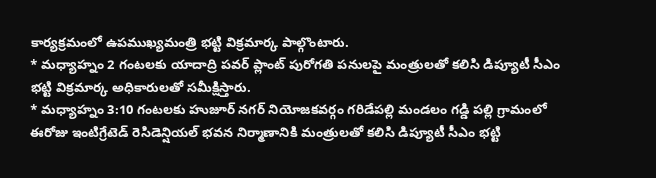కార్యక్రమంలో ఉపముఖ్యమంత్రి భట్టి విక్రమార్క పాల్గొంటారు.
* మధ్యాహ్నం 2 గంటలకు యాదాద్రి పవర్ ప్లాంట్ పురోగతి పనులపై మంత్రులతో కలిసి డిప్యూటీ సీఎం భట్టి విక్రమార్క అధికారులతో సమీక్షిస్తారు.
* మధ్యాహ్నం 3:10 గంటలకు హుజూర్ నగర్ నియోజకవర్గం గరిడేపల్లి మండలం గడ్డి పల్లి గ్రామంలో ఈరోజు ఇంటిగ్రేటెడ్ రెసిడెన్షియల్ భవన నిర్మాణానికి మంత్రులతో కలిసి డిప్యూటీ సీఎం భట్టి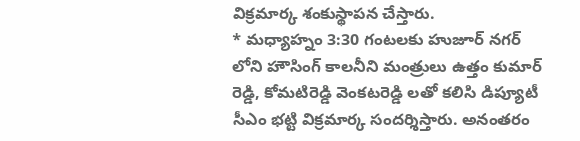విక్రమార్క శంకుస్థాపన చేస్తారు.
* మధ్యాహ్నం 3:30 గంటలకు హుజూర్ నగర్ లోని హౌసింగ్ కాలనీని మంత్రులు ఉత్తం కుమార్ రెడ్డి, కోమటిరెడ్డి వెంకటరెడ్డి లతో కలిసి డిప్యూటీ సీఎం భట్టి విక్రమార్క సందర్శిస్తారు. అనంతరం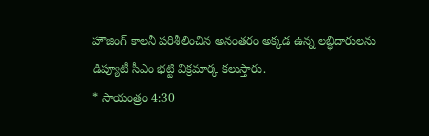హౌజింగ్ కాలనీ పరిశీలించిన అనంతరం అక్కడ ఉన్న లబ్ధిదారులను డిప్యూటీ సీఎం భట్టి విక్రమార్క కలుస్తారు.
* సాయంత్రం 4:30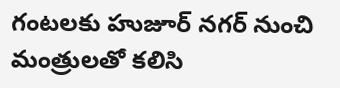గంటలకు హుజూర్ నగర్ నుంచి మంత్రులతో కలిసి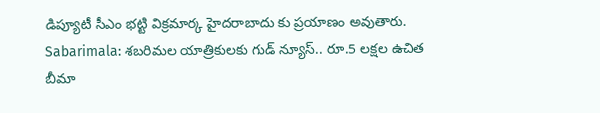డిప్యూటీ సీఎం భట్టి విక్రమార్క హైదరాబాదు కు ప్రయాణం అవుతారు.
Sabarimala: శబరిమల యాత్రికులకు గుడ్ న్యూస్.. రూ.5 లక్షల ఉచిత బీమా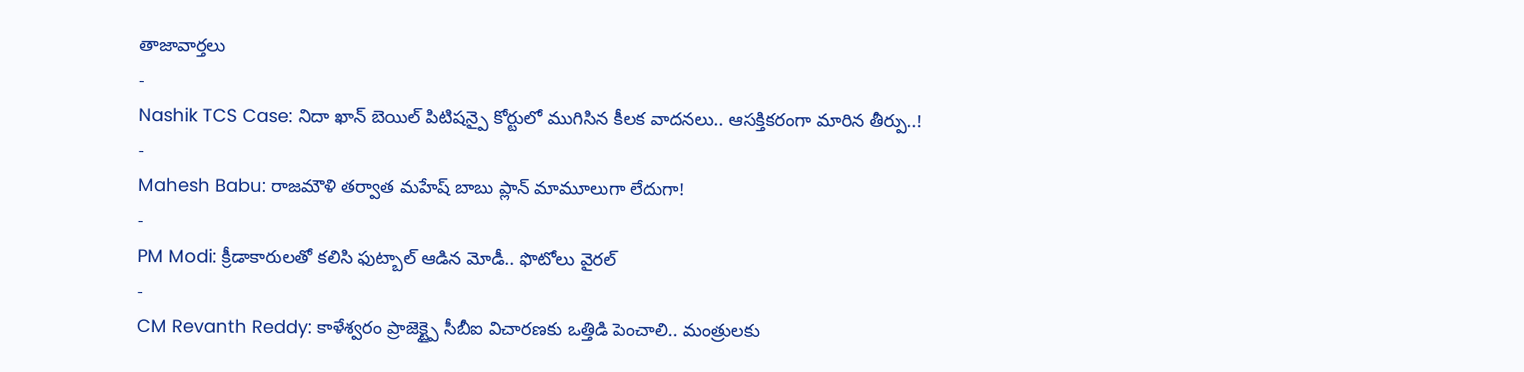తాజావార్తలు
-
Nashik TCS Case: నిదా ఖాన్ బెయిల్ పిటిషన్పై కోర్టులో ముగిసిన కీలక వాదనలు.. ఆసక్తికరంగా మారిన తీర్పు..!
-
Mahesh Babu: రాజమౌళి తర్వాత మహేష్ బాబు ప్లాన్ మామూలుగా లేదుగా!
-
PM Modi: క్రీడాకారులతో కలిసి ఫుట్బాల్ ఆడిన మోడీ.. ఫొటోలు వైరల్
-
CM Revanth Reddy: కాళేశ్వరం ప్రాజెక్ట్పై సీబీఐ విచారణకు ఒత్తిడి పెంచాలి.. మంత్రులకు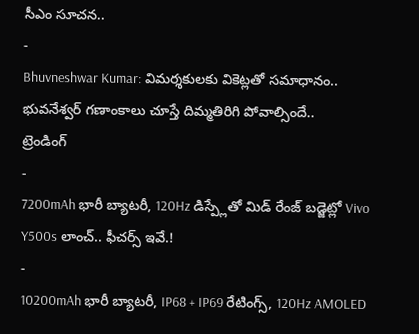సీఎం సూచన..
-
Bhuvneshwar Kumar: విమర్శకులకు వికెట్లతో సమాధానం.. భువనేశ్వర్ గణాంకాలు చూస్తే దిమ్మతిరిగి పోవాల్సిందే..
ట్రెండింగ్
-
7200mAh భారీ బ్యాటరీ, 120Hz డిస్ప్లేతో మిడ్ రేంజ్ బడ్జెట్లో Vivo Y500s లాంచ్.. ఫీచర్స్ ఇవే.!
-
10200mAh భారీ బ్యాటరీ, IP68 + IP69 రేటింగ్స్, 120Hz AMOLED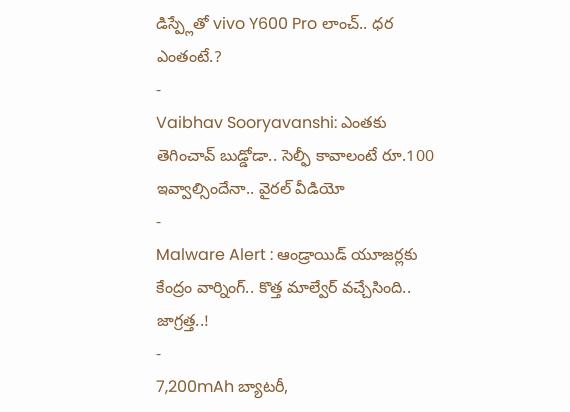డిస్ప్లేతో vivo Y600 Pro లాంచ్.. ధర ఎంతంటే.?
-
Vaibhav Sooryavanshi: ఎంతకు తెగించావ్ బుడ్డోడా.. సెల్ఫీ కావాలంటే రూ.100 ఇవ్వాల్సిందేనా.. వైరల్ వీడియో
-
Malware Alert : ఆండ్రాయిడ్ యూజర్లకు కేంద్రం వార్నింగ్.. కొత్త మాల్వేర్ వచ్చేసింది.. జాగ్రత్త..!
-
7,200mAh బ్యాటరీ,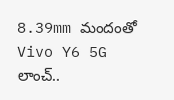8.39mm మందంతో Vivo Y6 5G లాంచ్..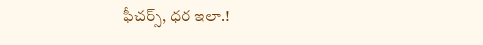ఫీచర్స్, ధర ఇలా.!